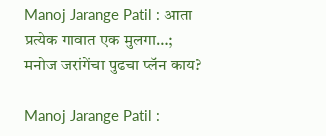Manoj Jarange Patil : आता प्रत्येक गावात एक मुलगा…; मनोज जरांगेंचा पुढचा प्लॅन काय?

Manoj Jarange Patil :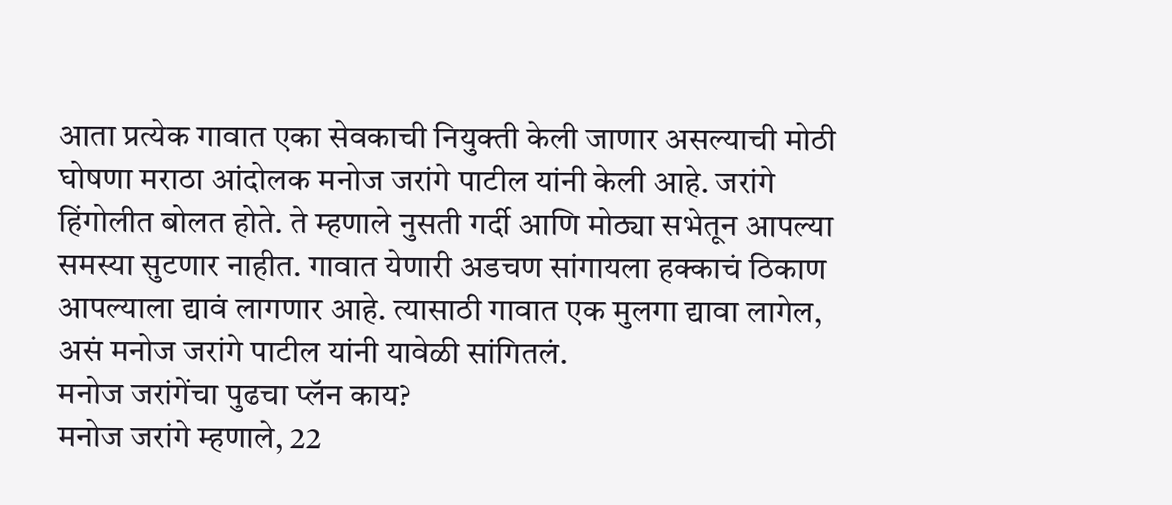आता प्रत्येक गावात एका सेवकाची नियुक्ती केली जाणार असल्याची मोठी घोषणा मराठा आंदोलक मनोज जरांगे पाटील यांनी केली आहे. जरांगे हिंगोलीत बोलत होते. ते म्हणाले नुसती गर्दी आणि मोठ्या सभेतून आपल्या समस्या सुटणार नाहीत. गावात येणारी अडचण सांगायला हक्काचं ठिकाण आपल्याला द्यावं लागणार आहे. त्यासाठी गावात एक मुलगा द्यावा लागेल, असं मनोज जरांगे पाटील यांनी यावेळी सांगितलं.
मनोज जरांगेंचा पुढचा प्लॅन काय?
मनोज जरांगे म्हणाले, 22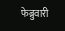फेब्रुवारी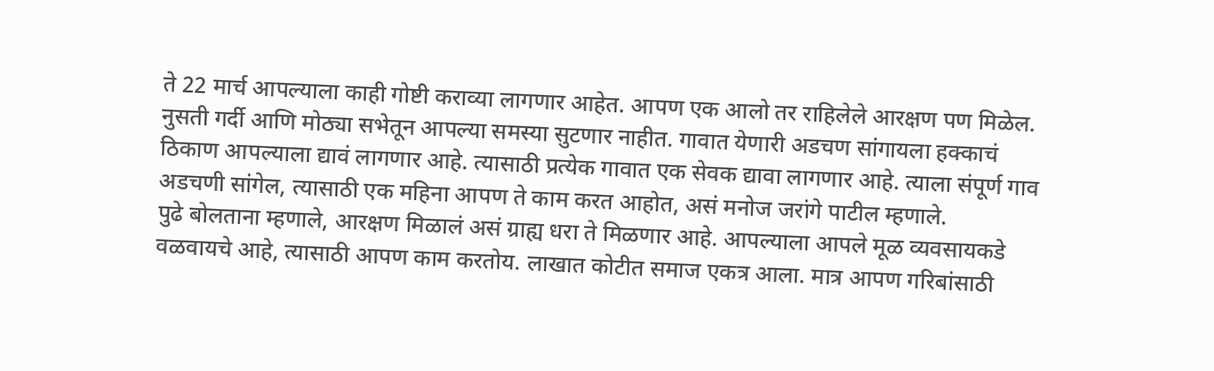ते 22 मार्च आपल्याला काही गोष्टी कराव्या लागणार आहेत. आपण एक आलो तर राहिलेले आरक्षण पण मिळेल. नुसती गर्दी आणि मोठ्या सभेतून आपल्या समस्या सुटणार नाहीत. गावात येणारी अडचण सांगायला हक्काचं ठिकाण आपल्याला द्यावं लागणार आहे. त्यासाठी प्रत्येक गावात एक सेवक द्यावा लागणार आहे. त्याला संपूर्ण गाव अडचणी सांगेल, त्यासाठी एक महिना आपण ते काम करत आहोत, असं मनोज जरांगे पाटील म्हणाले.
पुढे बोलताना म्हणाले, आरक्षण मिळालं असं ग्राह्य धरा ते मिळणार आहे. आपल्याला आपले मूळ व्यवसायकडे वळवायचे आहे, त्यासाठी आपण काम करतोय. लाखात कोटीत समाज एकत्र आला. मात्र आपण गरिबांसाठी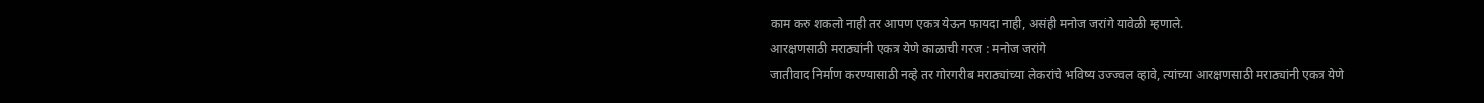काम करु शकलो नाही तर आपण एकत्र येऊन फायदा नाही, असंही मनोज जरांगे यावेळी म्हणाले.
आरक्षणसाठी मराठ्यांनी एकत्र येणे काळाची गरज : मनोज जरांगे
जातीवाद निर्माण करण्यासाठी नव्हे तर गोरगरीब मराठ्यांच्या लेकरांचे भविष्य उज्ज्वल व्हावे, त्यांच्या आरक्षणसाठी मराठ्यांनी एकत्र येणे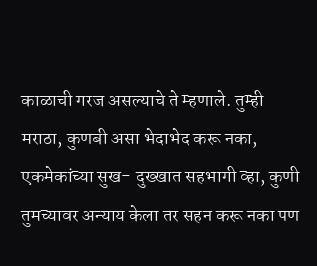काळाची गरज असल्याचे ते म्हणाले. तुम्ही मराठा, कुणबी असा भेदाभेद करू नका, एकमेकांच्या सुख- दुख्खात सहभागी व्हा, कुणी तुमच्यावर अन्याय केला तर सहन करू नका पण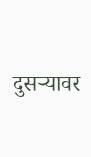दुसऱ्यावर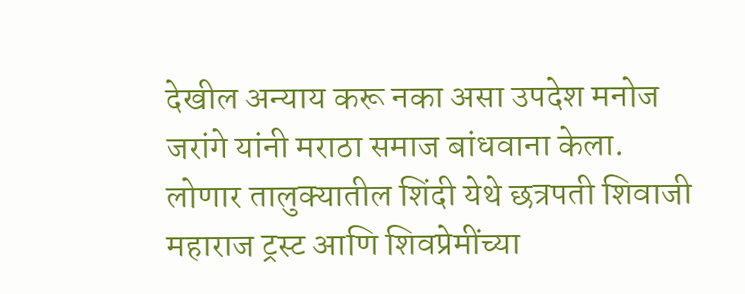देखील अन्याय करू नका असा उपदेश मनोज जरांगे यांनी मराठा समाज बांधवाना केला.
लोणार तालुक्यातील शिंदी येथे छत्रपती शिवाजी महाराज ट्रस्ट आणि शिवप्रेमींच्या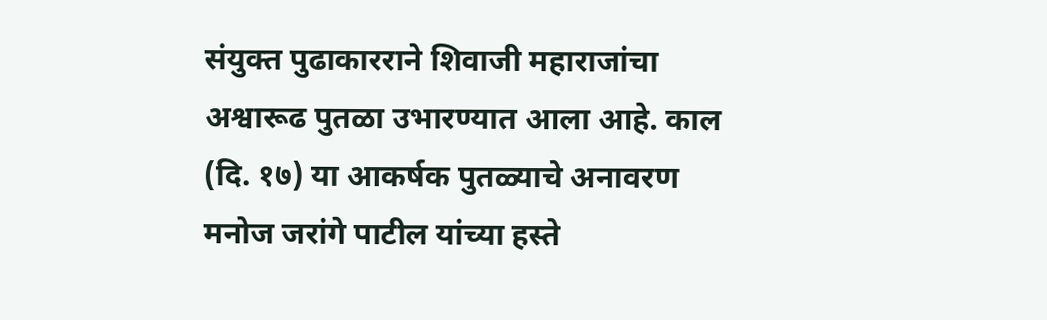संयुक्त पुढाकारराने शिवाजी महाराजांचा अश्वारूढ पुतळा उभारण्यात आला आहे. काल (दि. १७) या आकर्षक पुतळ्याचे अनावरण मनोज जरांगे पाटील यांच्या हस्ते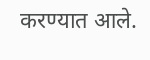करण्यात आले.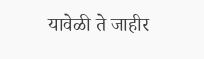यावेळी ते जाहीर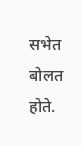सभेत बोलत होते.